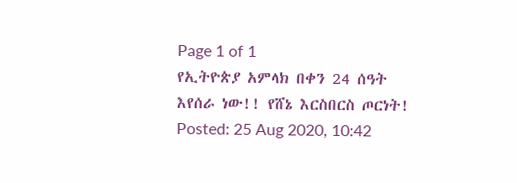Page 1 of 1
የኢትዮጵያ አምላክ በቀን 24 ሰዓት እየሰራ ነው!! የሸኔ እርስበርስ ጦርነት!
Posted: 25 Aug 2020, 10:42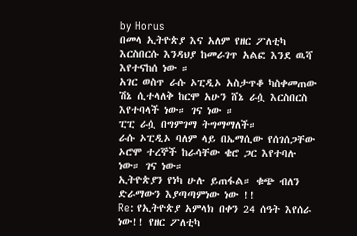by Horus
በመላ ኢትዮጵያ እና አለም የዘር ፖለቲካ እርስበርሱ እንዳህያ ከመራገጥ አልፎ እንደ ዉሻ እየተናከሰ ነው ።
አገር ወስጥ ራሱ ኦፒዲኦ አስታጥቆ ካስቀመጠው ሽኔ ሲተላለቅ ከርሞ አሁን ሸኔ ራሷ እርስበርስ እየተባላች ነው። ገና ነው ።
ፒፒ ራሷ በግምገማ ትግማማለች።
ራሱ ኦፒዲኦ ባለም ላይ በኤማሲው የሰገሰጋቸው ኦሮሞ ተረኞች ከራሳቸው ቄሮ ጋር እየተባሉ ነው። ገና ነው።
ኢትዮጵያን የነካ ሁሉ ይጠፋል። ቁጭ ብለን ድራማውን እያጣጣምነው ነው !!
Re: የኢትዮጵያ አምላክ በቀን 24 ሰዓት እየሰራ ነው!! የዘር ፖለቲካ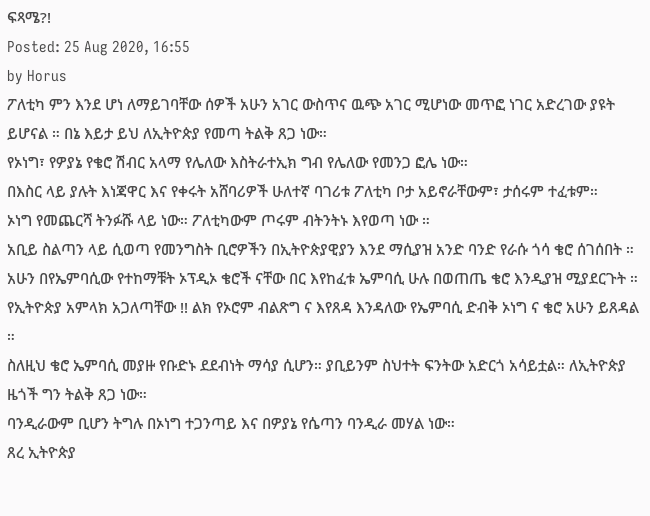ፍጻሜ?!
Posted: 25 Aug 2020, 16:55
by Horus
ፖለቲካ ምን እንደ ሆነ ለማይገባቸው ሰዎች አሁን አገር ውስጥና ዉጭ አገር ሚሆነው መጥፎ ነገር አድረገው ያዩት ይሆናል ። በኔ እይታ ይህ ለኢትዮጵያ የመጣ ትልቅ ጸጋ ነው።
የኦነግ፣ የዎያኔ የቄሮ ሽብር አላማ የሌለው እስትራተኢክ ግብ የሌለው የመንጋ ፎሌ ነው።
በእስር ላይ ያሉት እነጃዋር እና የቀሩት አሸባሪዎች ሁለተኛ ባገሪቱ ፖለቲካ ቦታ አይኖራቸውም፣ ታሰሩም ተፈቱም።
ኦነግ የመጨርሻ ትንፉሹ ላይ ነው። ፖለቲካውም ጦሩም ብትንትኑ እየወጣ ነው ።
አቢይ ስልጣን ላይ ሲወጣ የመንግስት ቢሮዎችን በኢትዮጵያዊያን እንደ ማሲያዝ አንድ ባንድ የራሱ ጎሳ ቄሮ ሰገሰበት ። አሁን በየኤምባሲው የተከማቹት ኦፕዲኦ ቄሮች ናቸው በር እየከፈቱ ኤምባሲ ሁሉ በወጠጤ ቄሮ እንዲያዝ ሚያደርጉት ። የኢትዮጵያ አምላክ አጋለጣቸው !! ልክ የኦሮም ብልጽግ ና እየጸዳ እንዳለው የኤምባሲ ድብቅ ኦነግ ና ቄሮ አሁን ይጸዳል ።
ስለዚህ ቄሮ ኤምባሲ መያዙ የቡድኑ ደደብነት ማሳያ ሲሆን። ያቢይንም ስህተት ፍንትው አድርጎ አሳይቷል። ለኢትዮጵያ ዜጎች ግን ትልቅ ጸጋ ነው።
ባንዲራውም ቢሆን ትግሉ በኦነግ ተጋንጣይ እና በዎያኔ የሴጣን ባንዲራ መሃል ነው።
ጸረ ኢትዮጵያ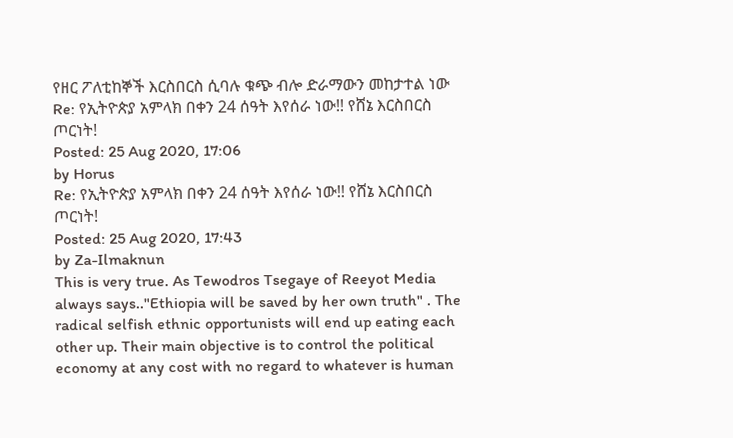የዘር ፖለቲከኞች እርስበርስ ሲባሉ ቁጭ ብሎ ድራማውን መከታተል ነው
Re: የኢትዮጵያ አምላክ በቀን 24 ሰዓት እየሰራ ነው!! የሸኔ እርስበርስ ጦርነት!
Posted: 25 Aug 2020, 17:06
by Horus
Re: የኢትዮጵያ አምላክ በቀን 24 ሰዓት እየሰራ ነው!! የሸኔ እርስበርስ ጦርነት!
Posted: 25 Aug 2020, 17:43
by Za-Ilmaknun
This is very true. As Tewodros Tsegaye of Reeyot Media always says.."Ethiopia will be saved by her own truth" . The radical selfish ethnic opportunists will end up eating each other up. Their main objective is to control the political economy at any cost with no regard to whatever is human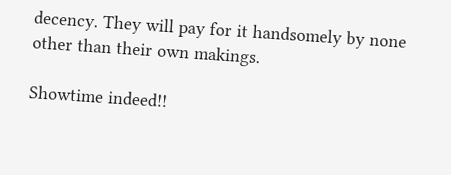decency. They will pay for it handsomely by none other than their own makings.

Showtime indeed!!